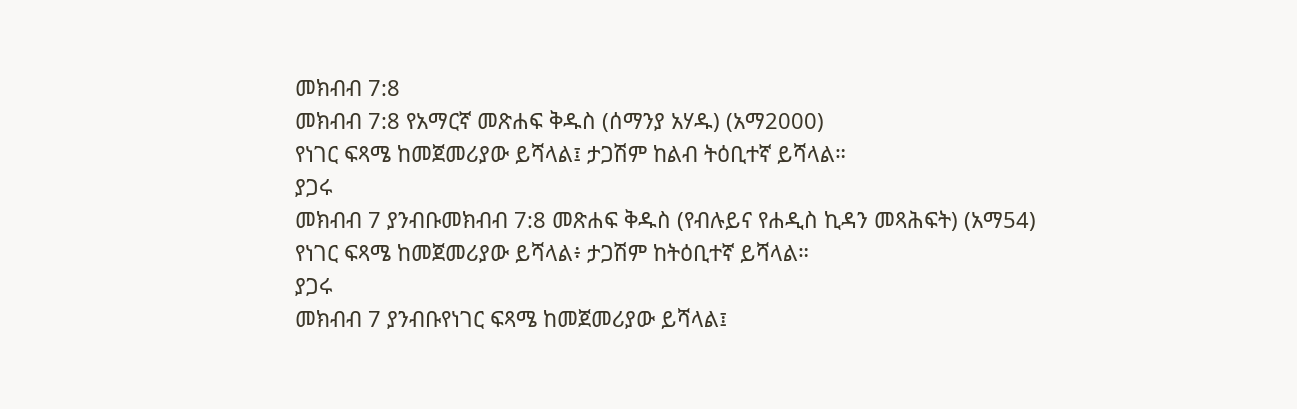መክብብ 7:8
መክብብ 7:8 የአማርኛ መጽሐፍ ቅዱስ (ሰማንያ አሃዱ) (አማ2000)
የነገር ፍጻሜ ከመጀመሪያው ይሻላል፤ ታጋሽም ከልብ ትዕቢተኛ ይሻላል።
ያጋሩ
መክብብ 7 ያንብቡመክብብ 7:8 መጽሐፍ ቅዱስ (የብሉይና የሐዲስ ኪዳን መጻሕፍት) (አማ54)
የነገር ፍጻሜ ከመጀመሪያው ይሻላል፥ ታጋሽም ከትዕቢተኛ ይሻላል።
ያጋሩ
መክብብ 7 ያንብቡየነገር ፍጻሜ ከመጀመሪያው ይሻላል፤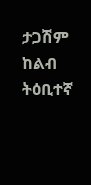ታጋሽም ከልብ ትዕቢተኛ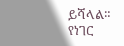ይሻላል።
የነገር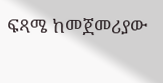ፍጻሜ ከመጀመሪያው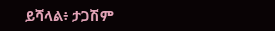ይሻላል፥ ታጋሽም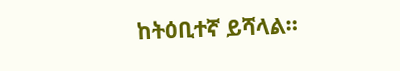ከትዕቢተኛ ይሻላል።